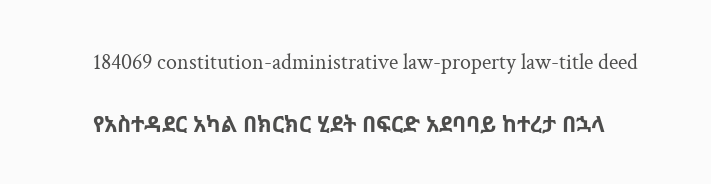184069 constitution-administrative law-property law-title deed

የአስተዳደር አካል በክርክር ሂደት በፍርድ አደባባይ ከተረታ በኋላ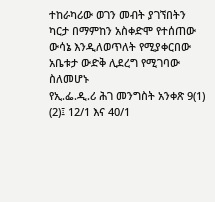ተከራካሪው ወገን መብት ያገኘበትን ካርታ በማምከን አስቀድሞ የተሰጠው ውሳኔ እንዲለወጥለት የሚያቀርበው አቤቱታ ውድቅ ሊደረግ የሚገባው ስለመሆኑ
የኢ.ፌ.ዲ.ሪ ሕገ መንግስት አንቀጽ 9(1) (2)፤ 12/1 እና 40/1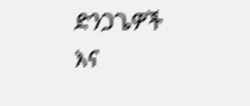ድንጋጌዎች እና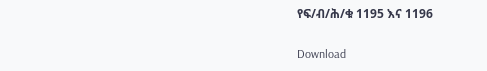የፍ/ብ/ሕ/ቁ 1195 እና 1196

Download